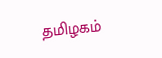தமிழகம்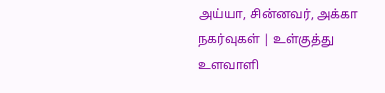அய்யா, சின்னவர், அக்கா நகர்வுகள் | உள்குத்து உளவாளி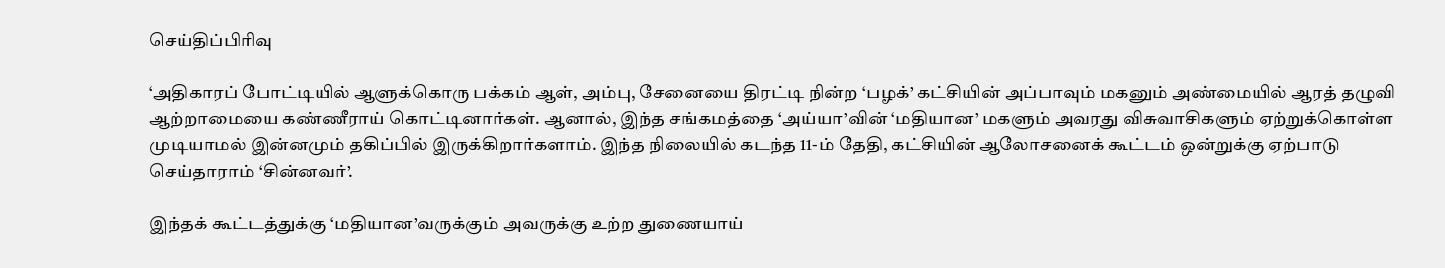செய்திப்பிரிவு

‘அதிகாரப் போட்டியில் ஆளுக்கொரு பக்கம் ஆள், அம்பு, சேனையை திரட்டி நின்ற ‘பழக்’ கட்சியின் அப்பாவும் மகனும் அண்மையில் ஆரத் தழுவி ஆற்றாமையை கண்ணீராய் கொட்டினார்கள். ஆனால், இந்த சங்கமத்தை ‘அய்யா’வின் ‘மதியான’ மகளும் அவரது விசுவாசிகளும் ஏற்றுக்கொள்ள முடியாமல் இன்னமும் தகிப்பில் இருக்கிறார்களாம். இந்த நிலையில் கடந்த 11-ம் தேதி, கட்சியின் ஆலோசனைக் கூட்டம் ஒன்றுக்கு ஏற்பாடு செய்தாராம் ‘சின்னவர்’.

இந்தக் கூட்டத்துக்கு ‘மதியான’வருக்கும் அவருக்கு உற்ற துணையாய்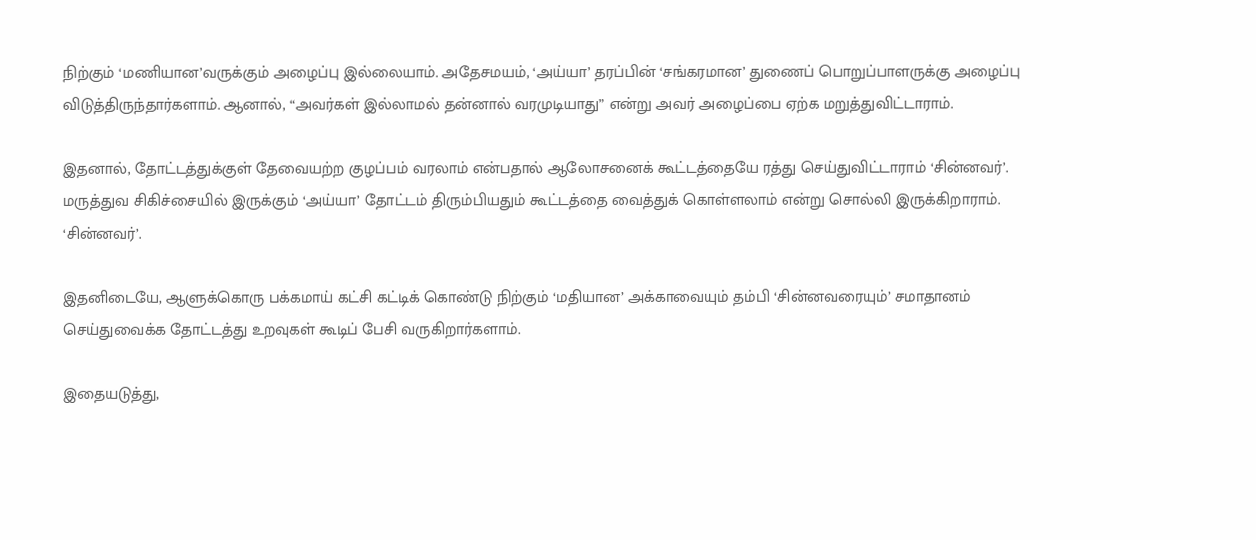நிற்கும் ‘மணியான’வருக்கும் அழைப்பு இல்லையாம். அதேசமயம், ‘அய்யா’ தரப்பின் ‘சங்கரமான’ துணைப் பொறுப்பாளருக்கு அழைப்பு விடுத்திருந்தார்களாம். ஆனால், “அவர்கள் இல்லாமல் தன்னால் வரமுடியாது” என்று அவர் அழைப்பை ஏற்க மறுத்துவிட்டாராம்.

இதனால், தோட்டத்துக்குள் தேவையற்ற குழப்பம் வரலாம் என்பதால் ஆலோசனைக் கூட்டத்தையே ரத்து செய்துவிட்டாராம் ‘சின்னவர்’. மருத்துவ சிகிச்சையில் இருக்கும் ‘அய்யா’ தோட்டம் திரும்பியதும் கூட்டத்தை வைத்துக் கொள்ளலாம் என்று சொல்லி இருக்கிறாராம். ‘சின்னவர்’.

இதனிடையே, ஆளுக்கொரு பக்கமாய் கட்சி கட்டிக் கொண்டு நிற்கும் ‘மதியான’ அக்காவையும் தம்பி ‘சின்னவரையும்’ சமாதானம் செய்துவைக்க தோட்டத்து உறவுகள் கூடிப் பேசி வருகிறார்களாம்.

இதையடுத்து,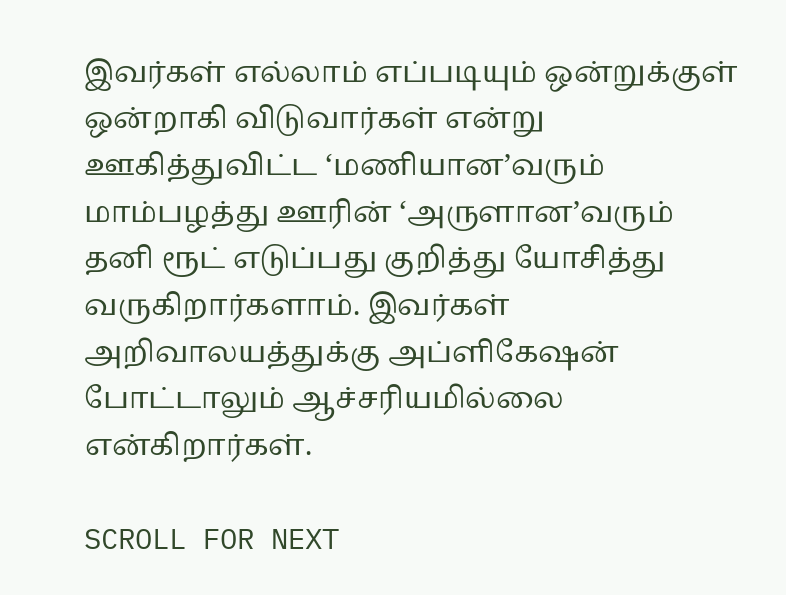இவர்கள் எல்லாம் எப்படியும் ஒன்றுக்குள் ஒன்றாகி விடுவார்கள் என்று ஊகித்துவிட்ட ‘மணியான’வரும் மாம்பழத்து ஊரின் ‘அருளான’வரும் தனி ரூட் எடுப்பது குறித்து யோசித்து வருகிறார்களாம். இவர்கள் அறிவாலயத்துக்கு அப்ளிகேஷன் போட்டாலும் ஆச்சரியமில்லை என்கிறார்கள்.

SCROLL FOR NEXT